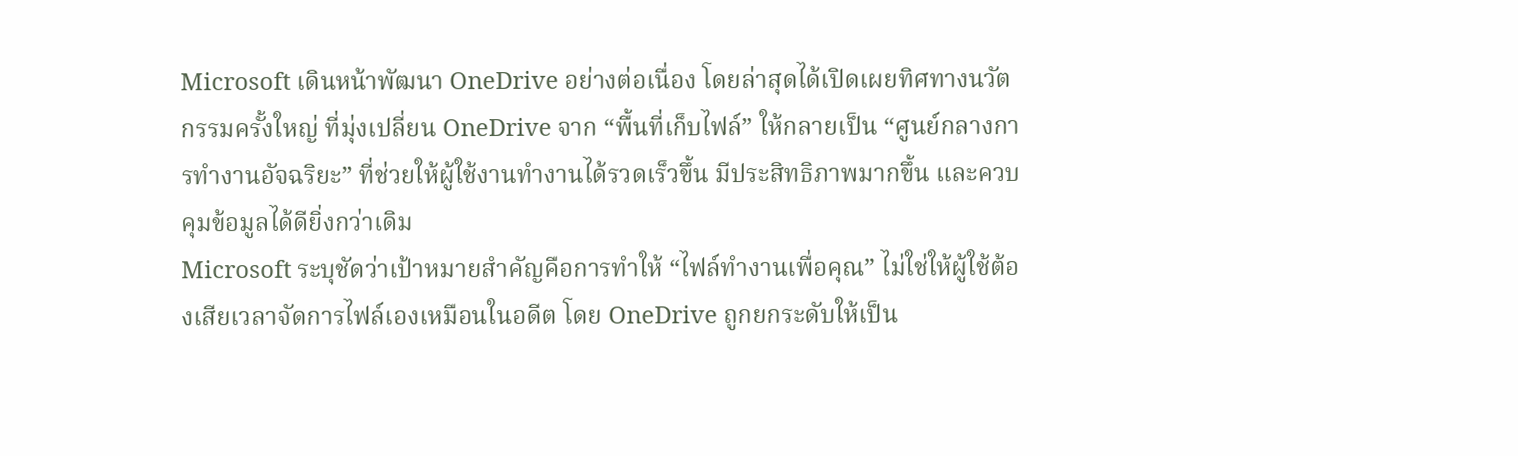Microsoft เดินหน้าพัฒนา OneDrive อย่างต่อเนื่อง โดยล่าสุดได้เปิดเผยทิศทางนวัตกรรมครั้งใหญ่ ที่มุ่งเปลี่ยน OneDrive จาก “พื้นที่เก็บไฟล์” ให้กลายเป็น “ศูนย์กลางการทำงานอัจฉริยะ” ที่ช่วยให้ผู้ใช้งานทำงานได้รวดเร็วขึ้น มีประสิทธิภาพมากขึ้น และควบคุมข้อมูลได้ดียิ่งกว่าเดิม
Microsoft ระบุชัดว่าเป้าหมายสำคัญคือการทำให้ “ไฟล์ทำงานเพื่อคุณ” ไม่ใช่ให้ผู้ใช้ต้องเสียเวลาจัดการไฟล์เองเหมือนในอดีต โดย OneDrive ถูกยกระดับให้เป็น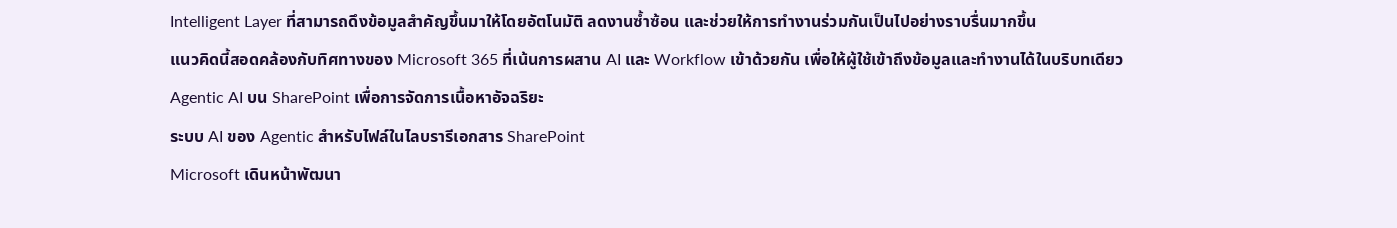Intelligent Layer ที่สามารถดึงข้อมูลสำคัญขึ้นมาให้โดยอัตโนมัติ ลดงานซ้ำซ้อน และช่วยให้การทำงานร่วมกันเป็นไปอย่างราบรื่นมากขึ้น
แนวคิดนี้สอดคล้องกับทิศทางของ Microsoft 365 ที่เน้นการผสาน AI และ Workflow เข้าด้วยกัน เพื่อให้ผู้ใช้เข้าถึงข้อมูลและทำงานได้ในบริบทเดียว
Agentic AI บน SharePoint เพื่อการจัดการเนื้อหาอัจฉริยะ
ระบบ AI ของ Agentic สำหรับไฟล์ในไลบรารีเอกสาร SharePoint
Microsoft เดินหน้าพัฒนา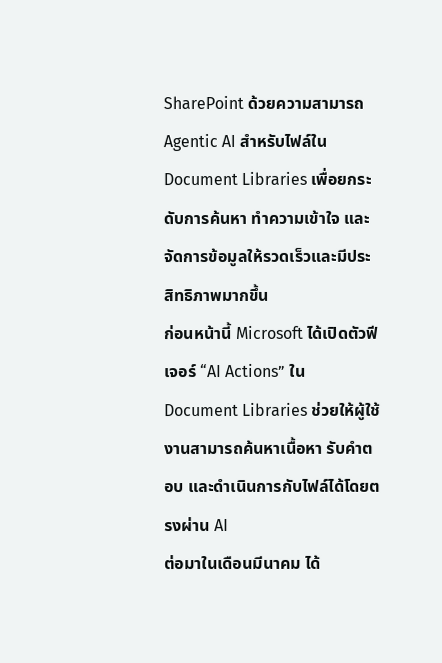SharePoint ด้วยความสามารถ Agentic AI สำหรับไฟล์ใน Document Libraries เพื่อยกระดับการค้นหา ทำความเข้าใจ และจัดการข้อมูลให้รวดเร็วและมีประสิทธิภาพมากขึ้น
ก่อนหน้านี้ Microsoft ได้เปิดตัวฟีเจอร์ “AI Actions” ใน Document Libraries ช่วยให้ผู้ใช้งานสามารถค้นหาเนื้อหา รับคำตอบ และดำเนินการกับไฟล์ได้โดยตรงผ่าน AI
ต่อมาในเดือนมีนาคม ได้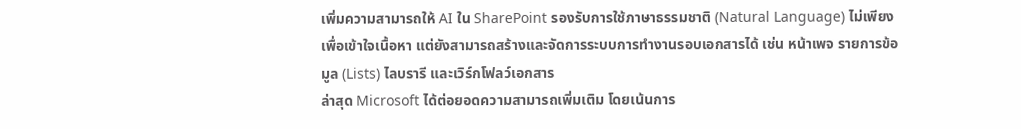เพิ่มความสามารถให้ AI ใน SharePoint รองรับการใช้ภาษาธรรมชาติ (Natural Language) ไม่เพียงเพื่อเข้าใจเนื้อหา แต่ยังสามารถสร้างและจัดการระบบการทำงานรอบเอกสารได้ เช่น หน้าเพจ รายการข้อมูล (Lists) ไลบรารี และเวิร์กโฟลว์เอกสาร
ล่าสุด Microsoft ได้ต่อยอดความสามารถเพิ่มเติม โดยเน้นการ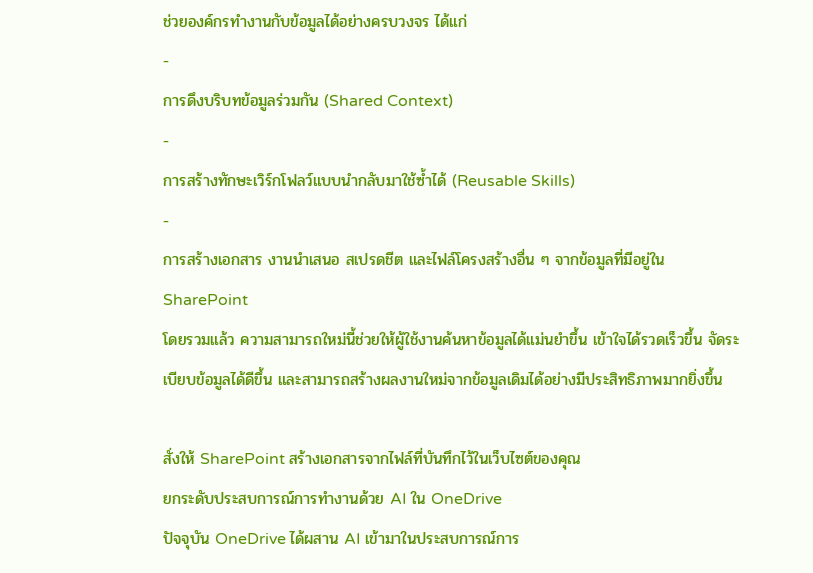ช่วยองค์กรทำงานกับข้อมูลได้อย่างครบวงจร ได้แก่
-
การดึงบริบทข้อมูลร่วมกัน (Shared Context)
-
การสร้างทักษะเวิร์กโฟลว์แบบนำกลับมาใช้ซ้ำได้ (Reusable Skills)
-
การสร้างเอกสาร งานนำเสนอ สเปรดชีต และไฟล์โครงสร้างอื่น ๆ จากข้อมูลที่มีอยู่ใน SharePoint
โดยรวมแล้ว ความสามารถใหม่นี้ช่วยให้ผู้ใช้งานค้นหาข้อมูลได้แม่นยำขึ้น เข้าใจได้รวดเร็วขึ้น จัดระเบียบข้อมูลได้ดีขึ้น และสามารถสร้างผลงานใหม่จากข้อมูลเดิมได้อย่างมีประสิทธิภาพมากยิ่งขึ้น

สั่งให้ SharePoint สร้างเอกสารจากไฟล์ที่บันทึกไว้ในเว็บไซต์ของคุณ
ยกระดับประสบการณ์การทำงานด้วย AI ใน OneDrive
ปัจจุบัน OneDrive ได้ผสาน AI เข้ามาในประสบการณ์การ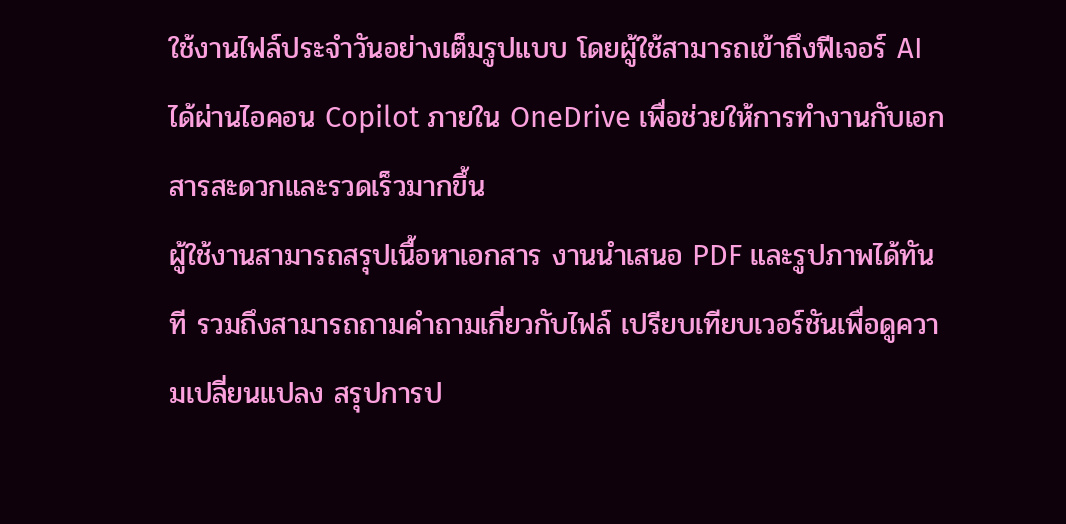ใช้งานไฟล์ประจำวันอย่างเต็มรูปแบบ โดยผู้ใช้สามารถเข้าถึงฟีเจอร์ AI ได้ผ่านไอคอน Copilot ภายใน OneDrive เพื่อช่วยให้การทำงานกับเอกสารสะดวกและรวดเร็วมากขึ้น
ผู้ใช้งานสามารถสรุปเนื้อหาเอกสาร งานนำเสนอ PDF และรูปภาพได้ทันที รวมถึงสามารถถามคำถามเกี่ยวกับไฟล์ เปรียบเทียบเวอร์ชันเพื่อดูความเปลี่ยนแปลง สรุปการป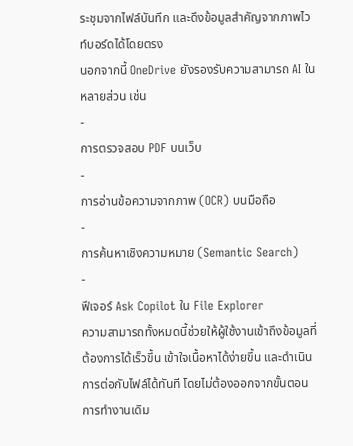ระชุมจากไฟล์บันทึก และดึงข้อมูลสำคัญจากภาพไวท์บอร์ดได้โดยตรง
นอกจากนี้ OneDrive ยังรองรับความสามารถ AI ในหลายส่วน เช่น
-
การตรวจสอบ PDF บนเว็บ
-
การอ่านข้อความจากภาพ (OCR) บนมือถือ
-
การค้นหาเชิงความหมาย (Semantic Search)
-
ฟีเจอร์ Ask Copilot ใน File Explorer
ความสามารถทั้งหมดนี้ช่วยให้ผู้ใช้งานเข้าถึงข้อมูลที่ต้องการได้เร็วขึ้น เข้าใจเนื้อหาได้ง่ายขึ้น และดำเนินการต่อกับไฟล์ได้ทันที โดยไม่ต้องออกจากขั้นตอนการทำงานเดิม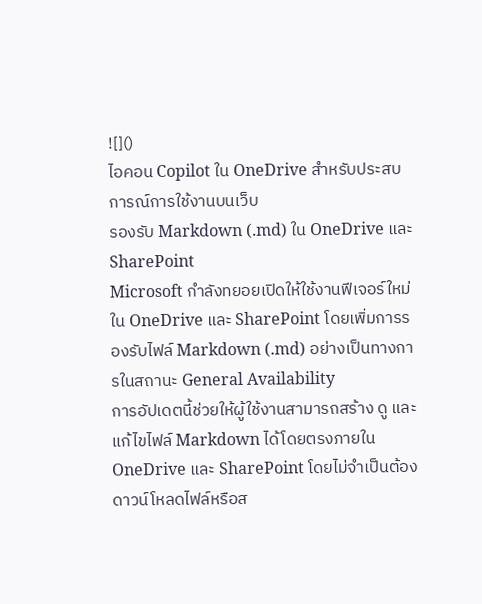![]()
ไอคอน Copilot ใน OneDrive สำหรับประสบการณ์การใช้งานบนเว็บ
รองรับ Markdown (.md) ใน OneDrive และSharePoint
Microsoft กำลังทยอยเปิดให้ใช้งานฟีเจอร์ใหม่ใน OneDrive และ SharePoint โดยเพิ่มการรองรับไฟล์ Markdown (.md) อย่างเป็นทางการในสถานะ General Availability
การอัปเดตนี้ช่วยให้ผู้ใช้งานสามารถสร้าง ดู และแก้ไขไฟล์ Markdown ได้โดยตรงภายใน OneDrive และ SharePoint โดยไม่จำเป็นต้องดาวน์โหลดไฟล์หรือส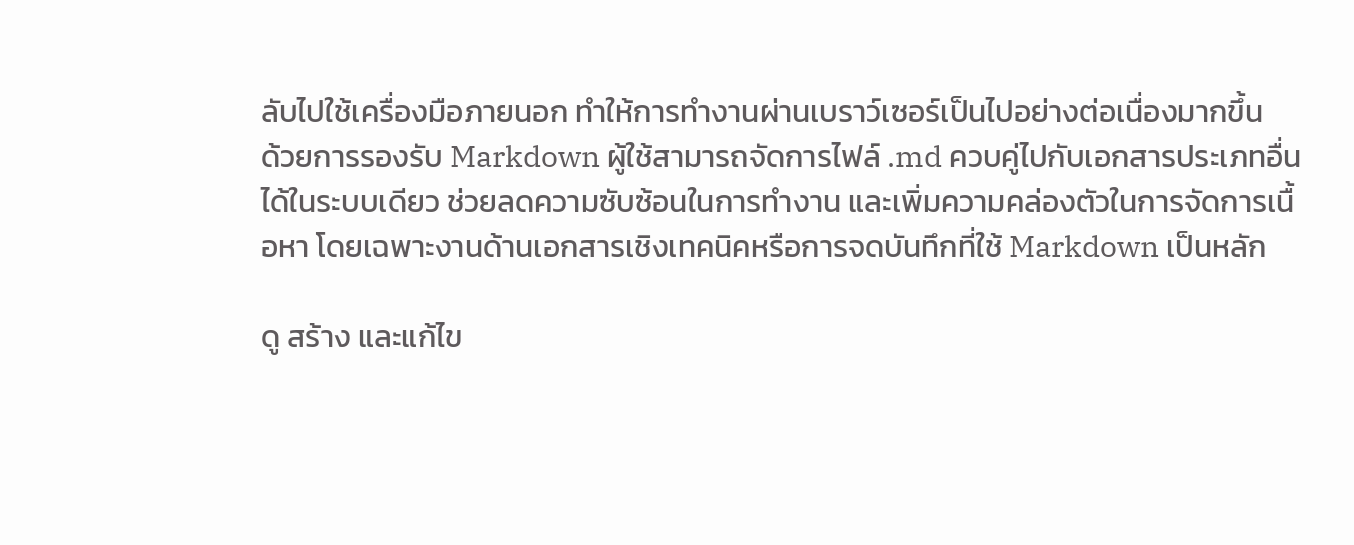ลับไปใช้เครื่องมือภายนอก ทำให้การทำงานผ่านเบราว์เซอร์เป็นไปอย่างต่อเนื่องมากขึ้น
ด้วยการรองรับ Markdown ผู้ใช้สามารถจัดการไฟล์ .md ควบคู่ไปกับเอกสารประเภทอื่นได้ในระบบเดียว ช่วยลดความซับซ้อนในการทำงาน และเพิ่มความคล่องตัวในการจัดการเนื้อหา โดยเฉพาะงานด้านเอกสารเชิงเทคนิคหรือการจดบันทึกที่ใช้ Markdown เป็นหลัก

ดู สร้าง และแก้ไข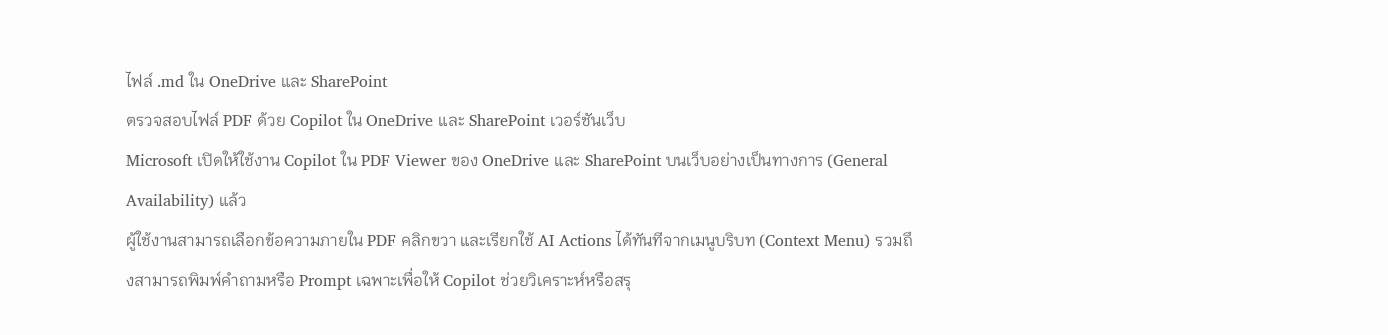ไฟล์ .md ใน OneDrive และ SharePoint
ตรวจสอบไฟล์ PDF ด้วย Copilot ใน OneDrive และ SharePoint เวอร์ชันเว็บ
Microsoft เปิดให้ใช้งาน Copilot ใน PDF Viewer ของ OneDrive และ SharePoint บนเว็บอย่างเป็นทางการ (General Availability) แล้ว
ผู้ใช้งานสามารถเลือกข้อความภายใน PDF คลิกขวา และเรียกใช้ AI Actions ได้ทันทีจากเมนูบริบท (Context Menu) รวมถึงสามารถพิมพ์คำถามหรือ Prompt เฉพาะเพื่อให้ Copilot ช่วยวิเคราะห์หรือสรุ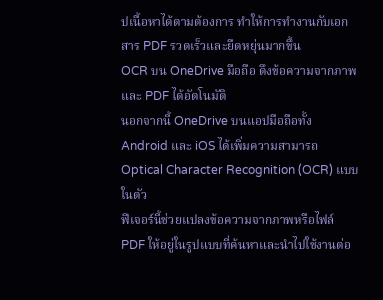ปเนื้อหาได้ตามต้องการ ทำให้การทำงานกับเอกสาร PDF รวดเร็วและยืดหยุ่นมากขึ้น
OCR บน OneDrive มือถือ ดึงข้อความจากภาพและ PDF ได้อัตโนมัติ
นอกจากนี้ OneDrive บนแอปมือถือทั้ง Android และ iOS ได้เพิ่มความสามารถ Optical Character Recognition (OCR) แบบในตัว
ฟีเจอร์นี้ช่วยแปลงข้อความจากภาพหรือไฟล์ PDF ให้อยู่ในรูปแบบที่ค้นหาและนำไปใช้งานต่อ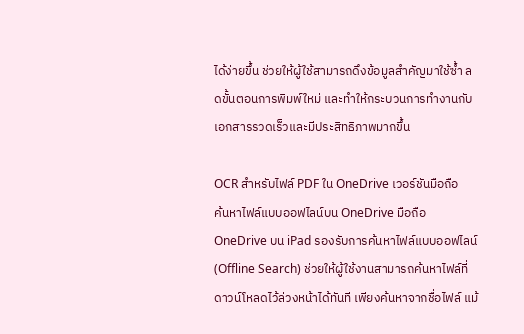ได้ง่ายขึ้น ช่วยให้ผู้ใช้สามารถดึงข้อมูลสำคัญมาใช้ซ้ำ ลดขั้นตอนการพิมพ์ใหม่ และทำให้กระบวนการทำงานกับเอกสารรวดเร็วและมีประสิทธิภาพมากขึ้น

OCR สำหรับไฟล์ PDF ใน OneDrive เวอร์ชันมือถือ
ค้นหาไฟล์แบบออฟไลน์บน OneDrive มือถือ
OneDrive บน iPad รองรับการค้นหาไฟล์แบบออฟไลน์ (Offline Search) ช่วยให้ผู้ใช้งานสามารถค้นหาไฟล์ที่ดาวน์โหลดไว้ล่วงหน้าได้ทันที เพียงค้นหาจากชื่อไฟล์ แม้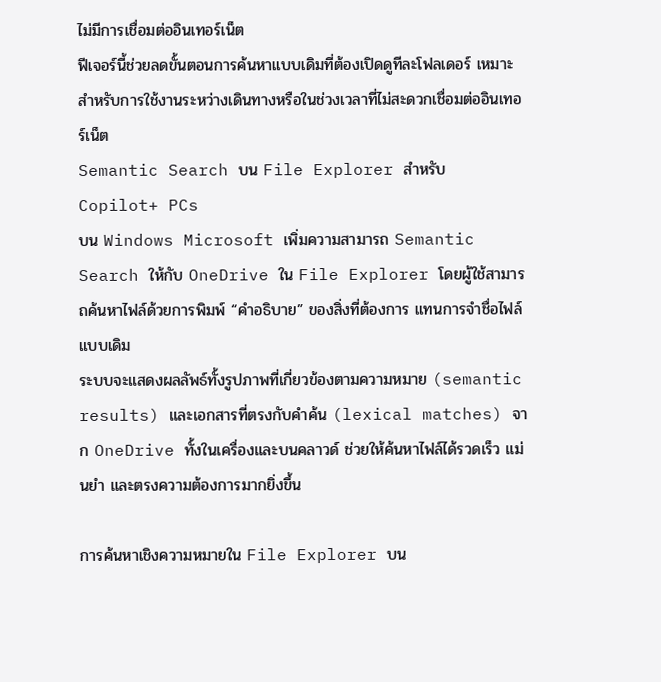ไม่มีการเชื่อมต่ออินเทอร์เน็ต
ฟีเจอร์นี้ช่วยลดขั้นตอนการค้นหาแบบเดิมที่ต้องเปิดดูทีละโฟลเดอร์ เหมาะสำหรับการใช้งานระหว่างเดินทางหรือในช่วงเวลาที่ไม่สะดวกเชื่อมต่ออินเทอร์เน็ต
Semantic Search บน File Explorer สำหรับ Copilot+ PCs
บน Windows Microsoft เพิ่มความสามารถ Semantic Search ให้กับ OneDrive ใน File Explorer โดยผู้ใช้สามารถค้นหาไฟล์ด้วยการพิมพ์ “คำอธิบาย” ของสิ่งที่ต้องการ แทนการจำชื่อไฟล์แบบเดิม
ระบบจะแสดงผลลัพธ์ทั้งรูปภาพที่เกี่ยวข้องตามความหมาย (semantic results) และเอกสารที่ตรงกับคำค้น (lexical matches) จาก OneDrive ทั้งในเครื่องและบนคลาวด์ ช่วยให้ค้นหาไฟล์ได้รวดเร็ว แม่นยำ และตรงความต้องการมากยิ่งขึ้น

การค้นหาเชิงความหมายใน File Explorer บน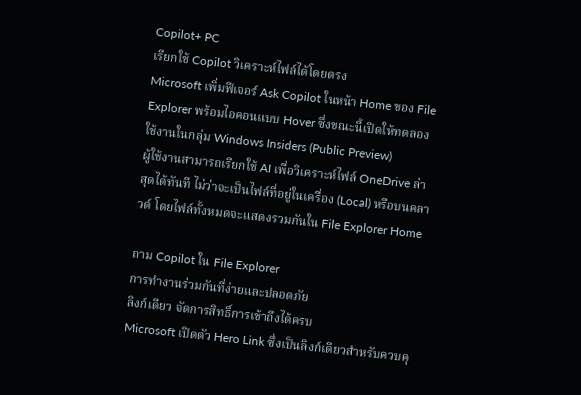Copilot+ PC
เรียกใช้ Copilot วิเคราะห์ไฟล์ได้โดยตรง
Microsoft เพิ่มฟีเจอร์ Ask Copilot ในหน้า Home ของ File Explorer พร้อมไอคอนแบบ Hover ซึ่งขณะนี้เปิดให้ทดลองใช้งานในกลุ่ม Windows Insiders (Public Preview)
ผู้ใช้งานสามารถเรียกใช้ AI เพื่อวิเคราะห์ไฟล์ OneDrive ล่าสุดได้ทันที ไม่ว่าจะเป็นไฟล์ที่อยู่ในเครื่อง (Local) หรือบนคลาวด์ โดยไฟล์ทั้งหมดจะแสดงรวมกันใน File Explorer Home

ถาม Copilot ใน File Explorer
การทำงานร่วมกันที่ง่ายและปลอดภัย
ลิงก์เดียว จัดการสิทธิ์การเข้าถึงได้ครบ
Microsoft เปิดตัว Hero Link ซึ่งเป็นลิงก์เดียวสำหรับควบคุ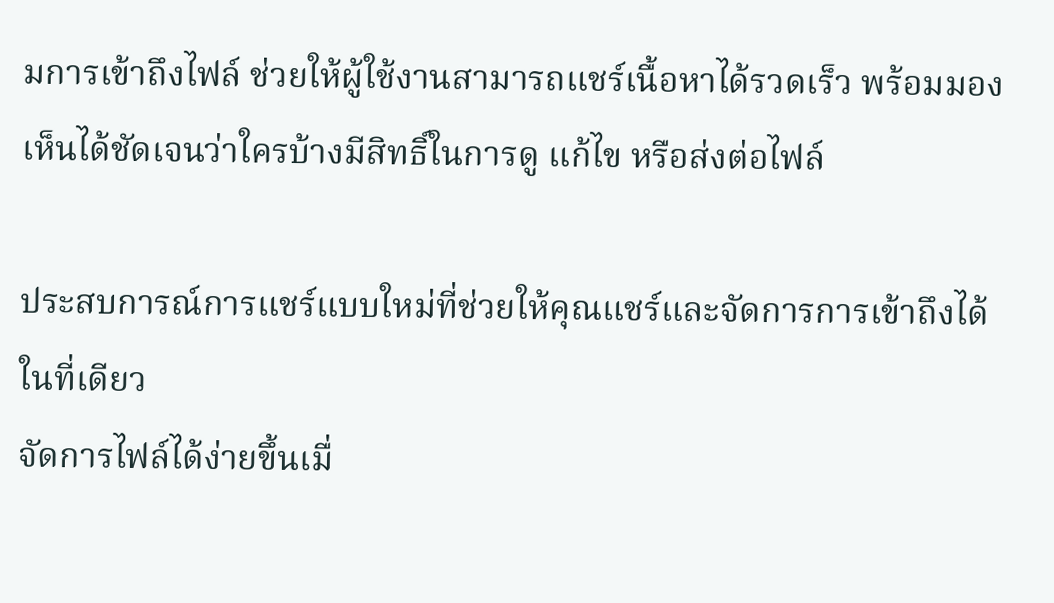มการเข้าถึงไฟล์ ช่วยให้ผู้ใช้งานสามารถแชร์เนื้อหาได้รวดเร็ว พร้อมมองเห็นได้ชัดเจนว่าใครบ้างมีสิทธิ์ในการดู แก้ไข หรือส่งต่อไฟล์

ประสบการณ์การแชร์แบบใหม่ที่ช่วยให้คุณแชร์และจัดการการเข้าถึงได้ในที่เดียว
จัดการไฟล์ได้ง่ายขึ้นเมื่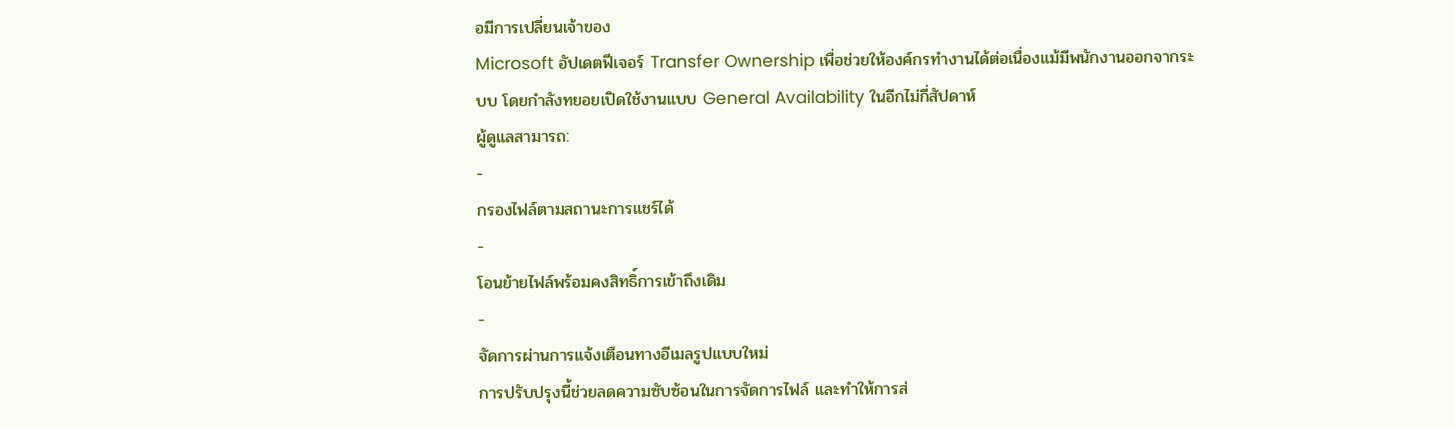อมีการเปลี่ยนเจ้าของ
Microsoft อัปเดตฟีเจอร์ Transfer Ownership เพื่อช่วยให้องค์กรทำงานได้ต่อเนื่องแม้มีพนักงานออกจากระบบ โดยกำลังทยอยเปิดใช้งานแบบ General Availability ในอีกไม่กี่สัปดาห์
ผู้ดูแลสามารถ:
-
กรองไฟล์ตามสถานะการแชร์ได้
-
โอนย้ายไฟล์พร้อมคงสิทธิ์การเข้าถึงเดิม
-
จัดการผ่านการแจ้งเตือนทางอีเมลรูปแบบใหม่
การปรับปรุงนี้ช่วยลดความซับซ้อนในการจัดการไฟล์ และทำให้การส่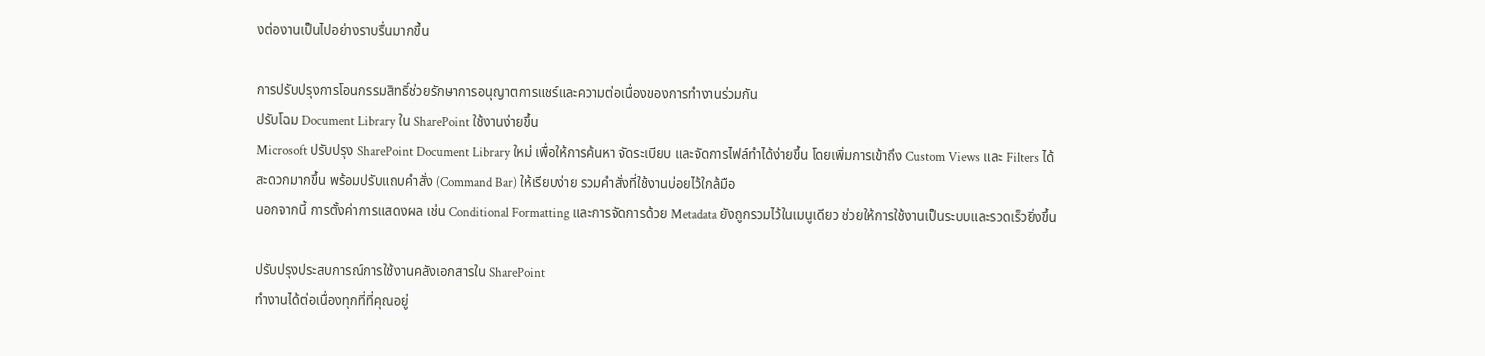งต่องานเป็นไปอย่างราบรื่นมากขึ้น

การปรับปรุงการโอนกรรมสิทธิ์ช่วยรักษาการอนุญาตการแชร์และความต่อเนื่องของการทำงานร่วมกัน
ปรับโฉม Document Library ใน SharePoint ใช้งานง่ายขึ้น
Microsoft ปรับปรุง SharePoint Document Library ใหม่ เพื่อให้การค้นหา จัดระเบียบ และจัดการไฟล์ทำได้ง่ายขึ้น โดยเพิ่มการเข้าถึง Custom Views และ Filters ได้สะดวกมากขึ้น พร้อมปรับแถบคำสั่ง (Command Bar) ให้เรียบง่าย รวมคำสั่งที่ใช้งานบ่อยไว้ใกล้มือ
นอกจากนี้ การตั้งค่าการแสดงผล เช่น Conditional Formatting และการจัดการด้วย Metadata ยังถูกรวมไว้ในเมนูเดียว ช่วยให้การใช้งานเป็นระบบและรวดเร็วยิ่งขึ้น

ปรับปรุงประสบการณ์การใช้งานคลังเอกสารใน SharePoint
ทำงานได้ต่อเนื่องทุกที่ที่คุณอยู่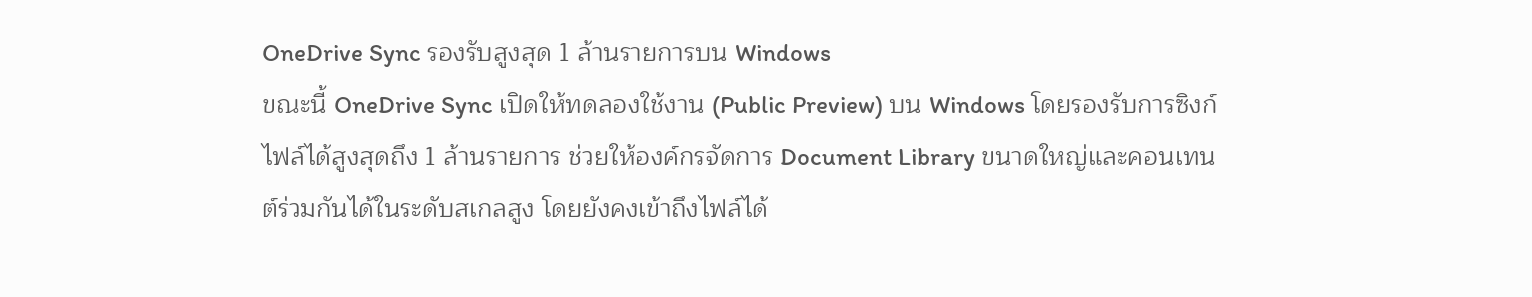OneDrive Sync รองรับสูงสุด 1 ล้านรายการบน Windows
ขณะนี้ OneDrive Sync เปิดให้ทดลองใช้งาน (Public Preview) บน Windows โดยรองรับการซิงก์ไฟล์ได้สูงสุดถึง 1 ล้านรายการ ช่วยให้องค์กรจัดการ Document Library ขนาดใหญ่และคอนเทนต์ร่วมกันได้ในระดับสเกลสูง โดยยังคงเข้าถึงไฟล์ได้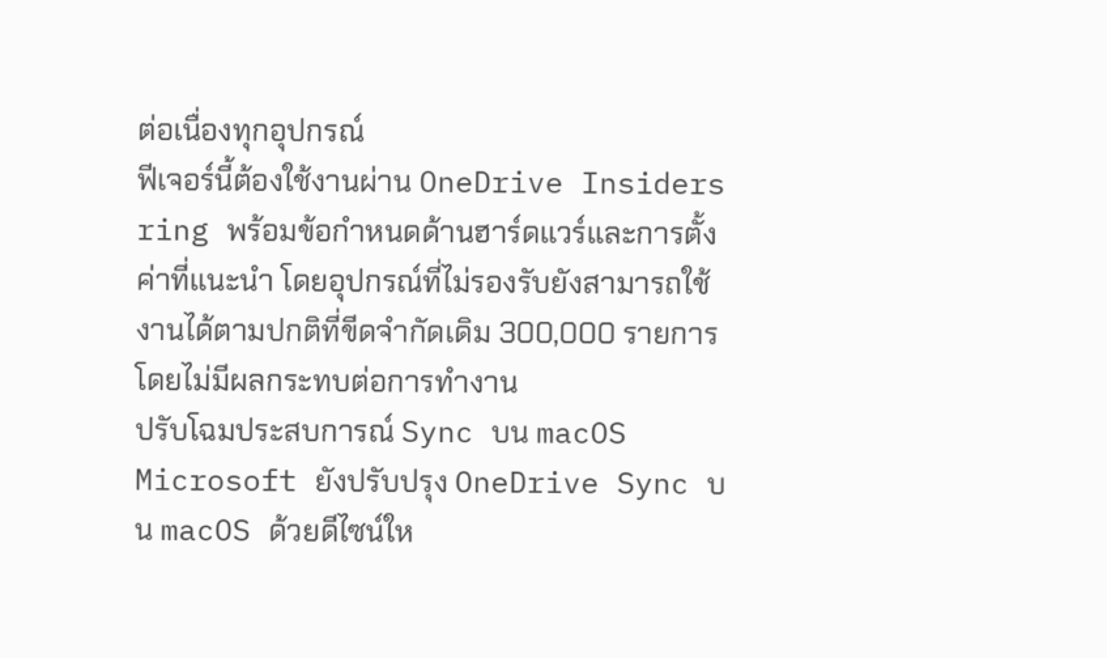ต่อเนื่องทุกอุปกรณ์
ฟีเจอร์นี้ต้องใช้งานผ่าน OneDrive Insiders ring พร้อมข้อกำหนดด้านฮาร์ดแวร์และการตั้งค่าที่แนะนำ โดยอุปกรณ์ที่ไม่รองรับยังสามารถใช้งานได้ตามปกติที่ขีดจำกัดเดิม 300,000 รายการ โดยไม่มีผลกระทบต่อการทำงาน
ปรับโฉมประสบการณ์ Sync บน macOS
Microsoft ยังปรับปรุง OneDrive Sync บน macOS ด้วยดีไซน์ให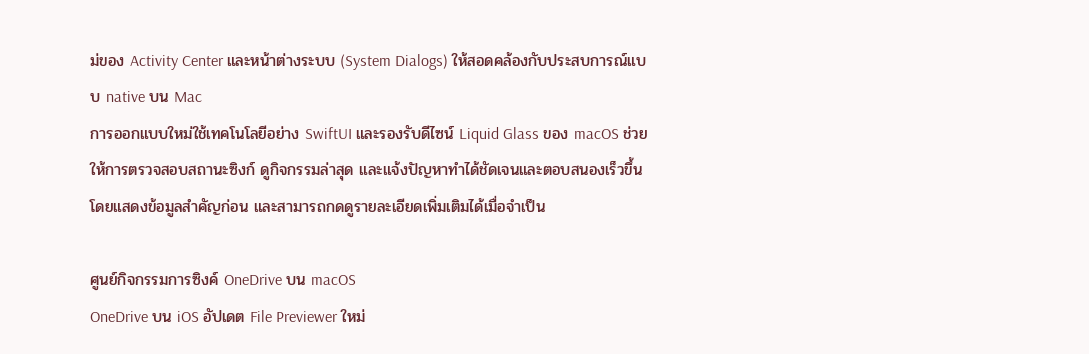ม่ของ Activity Center และหน้าต่างระบบ (System Dialogs) ให้สอดคล้องกับประสบการณ์แบบ native บน Mac
การออกแบบใหม่ใช้เทคโนโลยีอย่าง SwiftUI และรองรับดีไซน์ Liquid Glass ของ macOS ช่วยให้การตรวจสอบสถานะซิงก์ ดูกิจกรรมล่าสุด และแจ้งปัญหาทำได้ชัดเจนและตอบสนองเร็วขึ้น โดยแสดงข้อมูลสำคัญก่อน และสามารถกดดูรายละเอียดเพิ่มเติมได้เมื่อจำเป็น

ศูนย์กิจกรรมการซิงค์ OneDrive บน macOS
OneDrive บน iOS อัปเดต File Previewer ใหม่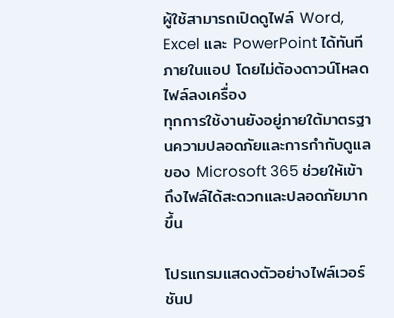ผู้ใช้สามารถเปิดดูไฟล์ Word, Excel และ PowerPoint ได้ทันทีภายในแอป โดยไม่ต้องดาวน์โหลดไฟล์ลงเครื่อง
ทุกการใช้งานยังอยู่ภายใต้มาตรฐานความปลอดภัยและการกำกับดูแลของ Microsoft 365 ช่วยให้เข้าถึงไฟล์ได้สะดวกและปลอดภัยมากขึ้น

โปรแกรมแสดงตัวอย่างไฟล์เวอร์ชันป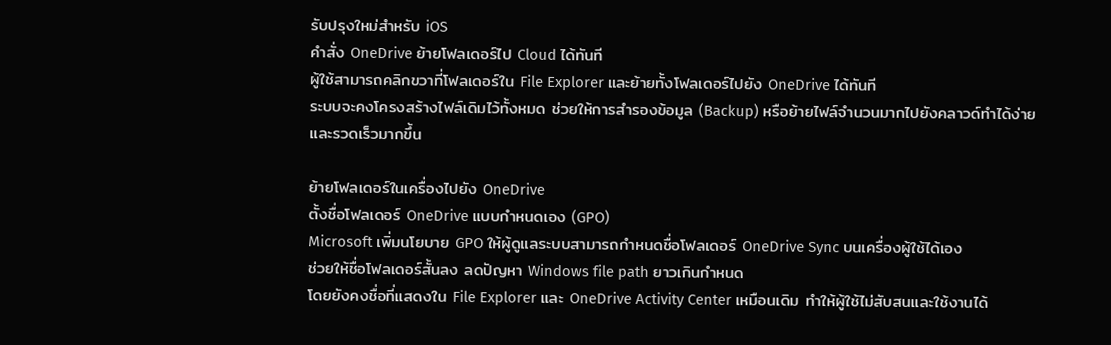รับปรุงใหม่สำหรับ iOS
คำสั่ง OneDrive ย้ายโฟลเดอร์ไป Cloud ได้ทันที
ผู้ใช้สามารถคลิกขวาที่โฟลเดอร์ใน File Explorer และย้ายทั้งโฟลเดอร์ไปยัง OneDrive ได้ทันที
ระบบจะคงโครงสร้างไฟล์เดิมไว้ทั้งหมด ช่วยให้การสำรองข้อมูล (Backup) หรือย้ายไฟล์จำนวนมากไปยังคลาวด์ทำได้ง่ายและรวดเร็วมากขึ้น

ย้ายโฟลเดอร์ในเครื่องไปยัง OneDrive
ตั้งชื่อโฟลเดอร์ OneDrive แบบกำหนดเอง (GPO)
Microsoft เพิ่มนโยบาย GPO ให้ผู้ดูแลระบบสามารถกำหนดชื่อโฟลเดอร์ OneDrive Sync บนเครื่องผู้ใช้ได้เอง
ช่วยให้ชื่อโฟลเดอร์สั้นลง ลดปัญหา Windows file path ยาวเกินกำหนด
โดยยังคงชื่อที่แสดงใน File Explorer และ OneDrive Activity Center เหมือนเดิม ทำให้ผู้ใช้ไม่สับสนและใช้งานได้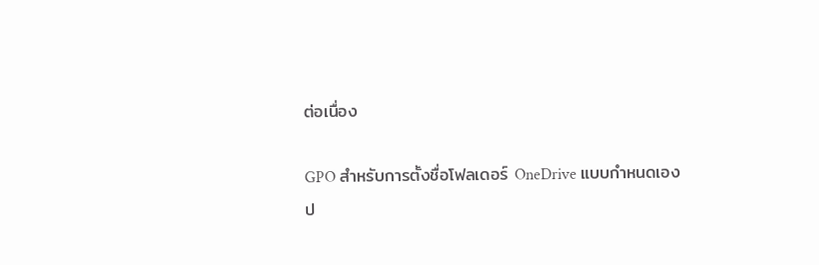ต่อเนื่อง

GPO สำหรับการตั้งชื่อโฟลเดอร์ OneDrive แบบกำหนดเอง
ป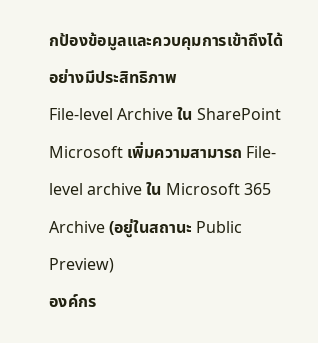กป้องข้อมูลและควบคุมการเข้าถึงได้อย่างมีประสิทธิภาพ
File-level Archive ใน SharePoint
Microsoft เพิ่มความสามารถ File-level archive ใน Microsoft 365 Archive (อยู่ในสถานะ Public Preview)
องค์กร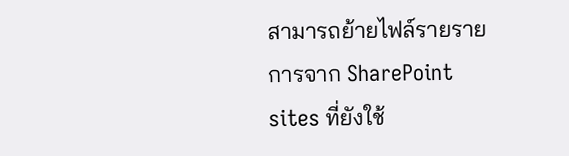สามารถย้ายไฟล์รายรายการจาก SharePoint sites ที่ยังใช้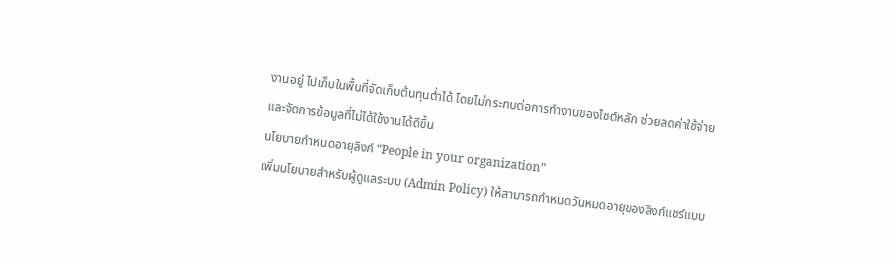งานอยู่ ไปเก็บในพื้นที่จัดเก็บต้นทุนต่ำได้ โดยไม่กระทบต่อการทำงานของไซต์หลัก ช่วยลดค่าใช้จ่ายและจัดการข้อมูลที่ไม่ได้ใช้งานได้ดีขึ้น
นโยบายกำหนดอายุลิงก์ “People in your organization”
เพิ่มนโยบายสำหรับผู้ดูแลระบบ (Admin Policy) ให้สามารถกำหนดวันหมดอายุของลิงก์แชร์แบบ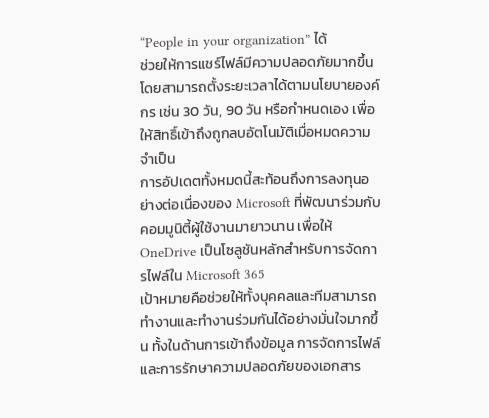“People in your organization” ได้
ช่วยให้การแชร์ไฟล์มีความปลอดภัยมากขึ้น โดยสามารถตั้งระยะเวลาได้ตามนโยบายองค์กร เช่น 30 วัน, 90 วัน หรือกำหนดเอง เพื่อให้สิทธิ์เข้าถึงถูกลบอัตโนมัติเมื่อหมดความจำเป็น
การอัปเดตทั้งหมดนี้สะท้อนถึงการลงทุนอย่างต่อเนื่องของ Microsoft ที่พัฒนาร่วมกับคอมมูนิตี้ผู้ใช้งานมายาวนาน เพื่อให้ OneDrive เป็นโซลูชันหลักสำหรับการจัดการไฟล์ใน Microsoft 365
เป้าหมายคือช่วยให้ทั้งบุคคลและทีมสามารถทำงานและทำงานร่วมกันได้อย่างมั่นใจมากขึ้น ทั้งในด้านการเข้าถึงข้อมูล การจัดการไฟล์ และการรักษาความปลอดภัยของเอกสาร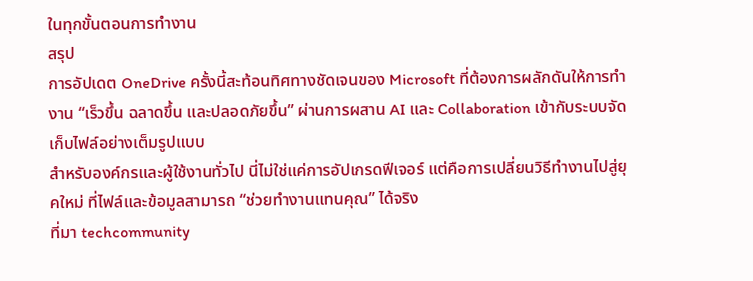ในทุกขั้นตอนการทำงาน
สรุป
การอัปเดต OneDrive ครั้งนี้สะท้อนทิศทางชัดเจนของ Microsoft ที่ต้องการผลักดันให้การทำงาน “เร็วขึ้น ฉลาดขึ้น และปลอดภัยขึ้น” ผ่านการผสาน AI และ Collaboration เข้ากับระบบจัดเก็บไฟล์อย่างเต็มรูปแบบ
สำหรับองค์กรและผู้ใช้งานทั่วไป นี่ไม่ใช่แค่การอัปเกรดฟีเจอร์ แต่คือการเปลี่ยนวิธีทำงานไปสู่ยุคใหม่ ที่ไฟล์และข้อมูลสามารถ “ช่วยทำงานแทนคุณ” ได้จริง
ที่มา techcommunity